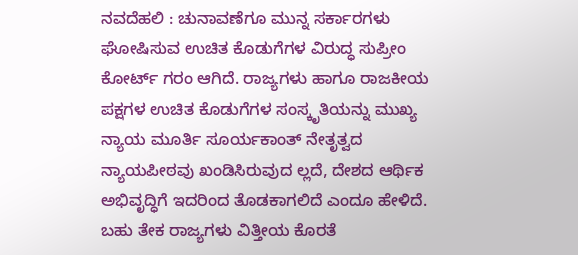ನವದೆಹಲಿ : ಚುನಾವಣೆಗೂ ಮುನ್ನ ಸರ್ಕಾರಗಳು ಘೋಷಿಸುವ ಉಚಿತ ಕೊಡುಗೆಗಳ ವಿರುದ್ಧ ಸುಪ್ರೀಂ ಕೋರ್ಟ್ ಗರಂ ಆಗಿದೆ. ರಾಜ್ಯಗಳು ಹಾಗೂ ರಾಜಕೀಯ ಪಕ್ಷಗಳ ಉಚಿತ ಕೊಡುಗೆಗಳ ಸಂಸ್ಕೃತಿಯನ್ನು ಮುಖ್ಯ ನ್ಯಾಯ ಮೂರ್ತಿ ಸೂರ್ಯಕಾಂತ್ ನೇತೃತ್ವದ ನ್ಯಾಯಪೀಠವು ಖಂಡಿಸಿರುವುದ ಲ್ಲದೆ, ದೇಶದ ಆರ್ಥಿಕ ಅಭಿವೃದ್ಧಿಗೆ ಇದರಿಂದ ತೊಡಕಾಗಲಿದೆ ಎಂದೂ ಹೇಳಿದೆ.
ಬಹು ತೇಕ ರಾಜ್ಯಗಳು ವಿತ್ತೀಯ ಕೊರತೆ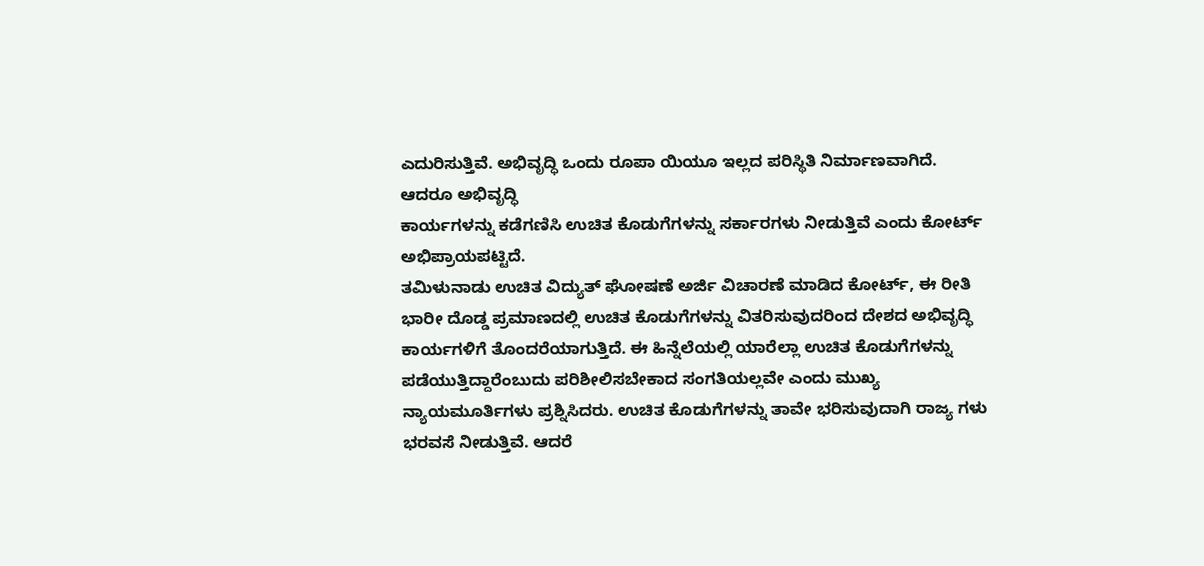ಎದುರಿಸುತ್ತಿವೆ. ಅಭಿವೃದ್ಧಿ ಒಂದು ರೂಪಾ ಯಿಯೂ ಇಲ್ಲದ ಪರಿಸ್ಥಿತಿ ನಿರ್ಮಾಣವಾಗಿದೆ. ಆದರೂ ಅಭಿವೃದ್ಧಿ
ಕಾರ್ಯಗಳನ್ನು ಕಡೆಗಣಿಸಿ ಉಚಿತ ಕೊಡುಗೆಗಳನ್ನು ಸರ್ಕಾರಗಳು ನೀಡುತ್ತಿವೆ ಎಂದು ಕೋರ್ಟ್ ಅಭಿಪ್ರಾಯಪಟ್ಟಿದೆ.
ತಮಿಳುನಾಡು ಉಚಿತ ವಿದ್ಯುತ್ ಘೋಷಣೆ ಅರ್ಜಿ ವಿಚಾರಣೆ ಮಾಡಿದ ಕೋರ್ಟ್, ಈ ರೀತಿ ಭಾರೀ ದೊಡ್ಡ ಪ್ರಮಾಣದಲ್ಲಿ ಉಚಿತ ಕೊಡುಗೆಗಳನ್ನು ವಿತರಿಸುವುದರಿಂದ ದೇಶದ ಅಭಿವೃದ್ಧಿ ಕಾರ್ಯಗಳಿಗೆ ತೊಂದರೆಯಾಗುತ್ತಿದೆ. ಈ ಹಿನ್ನೆಲೆಯಲ್ಲಿ ಯಾರೆಲ್ಲಾ ಉಚಿತ ಕೊಡುಗೆಗಳನ್ನು ಪಡೆಯುತ್ತಿದ್ದಾರೆಂಬುದು ಪರಿಶೀಲಿಸಬೇಕಾದ ಸಂಗತಿಯಲ್ಲವೇ ಎಂದು ಮುಖ್ಯ ನ್ಯಾಯಮೂರ್ತಿಗಳು ಪ್ರಶ್ನಿಸಿದರು. ಉಚಿತ ಕೊಡುಗೆಗಳನ್ನು ತಾವೇ ಭರಿಸುವುದಾಗಿ ರಾಜ್ಯ ಗಳು ಭರವಸೆ ನೀಡುತ್ತಿವೆ. ಆದರೆ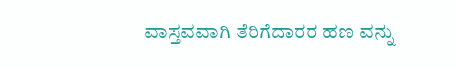ವಾಸ್ತವವಾಗಿ ತೆರಿಗೆದಾರರ ಹಣ ವನ್ನು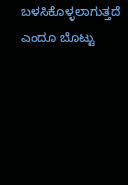ಬಳಸಿಕೊಳ್ಳಲಾಗುತ್ತದೆ ಎಂದೂ ಬೊಟ್ಟು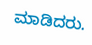ಮಾಡಿದರು.